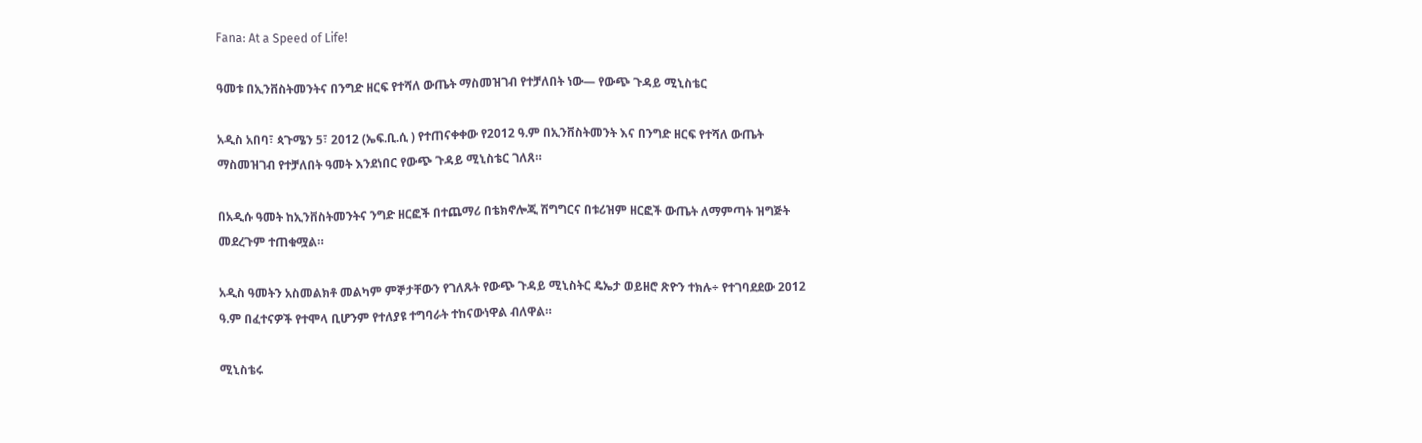Fana: At a Speed of Life!

ዓመቱ በኢንቨስትመንትና በንግድ ዘርፍ የተሻለ ውጤት ማስመዝገብ የተቻለበት ነው— የውጭ ጉዳይ ሚኒስቴር

አዲስ አበባ፣ ጳጉሜን 5፣ 2012 (ኤፍ.ቢ.ሲ ) የተጠናቀቀው የ2012 ዓ.ም በኢንቨስትመንት እና በንግድ ዘርፍ የተሻለ ውጤት ማስመዝገብ የተቻለበት ዓመት እንደነበር የውጭ ጉዳይ ሚኒስቴር ገለጸ።

በአዲሱ ዓመት ከኢንቨስትመንትና ንግድ ዘርፎች በተጨማሪ በቴክኖሎጂ ሽግግርና በቱሪዝም ዘርፎች ውጤት ለማምጣት ዝግጅት መደረጉም ተጠቁሟል።

አዲስ ዓመትን አስመልክቶ መልካም ምኞታቸውን የገለጹት የውጭ ጉዳይ ሚኒስትር ዴኤታ ወይዘሮ ጽዮን ተክሉ÷ የተገባደደው 2012 ዓ.ም በፈተናዎች የተሞላ ቢሆንም የተለያዩ ተግባራት ተከናውነዋል ብለዋል።

ሚኒስቴሩ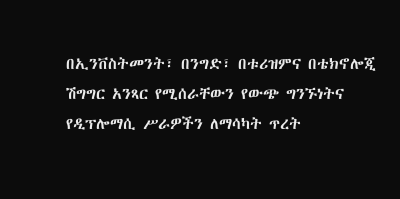በኢንቨስትመንት፣ በንግድ፣ በቱሪዝምና በቴክኖሎጂ ሽግግር አንጻር የሚሰራቸውን የውጭ ግንኙነትና የዲፕሎማሲ ሥራዎችን ለማሳካት ጥረት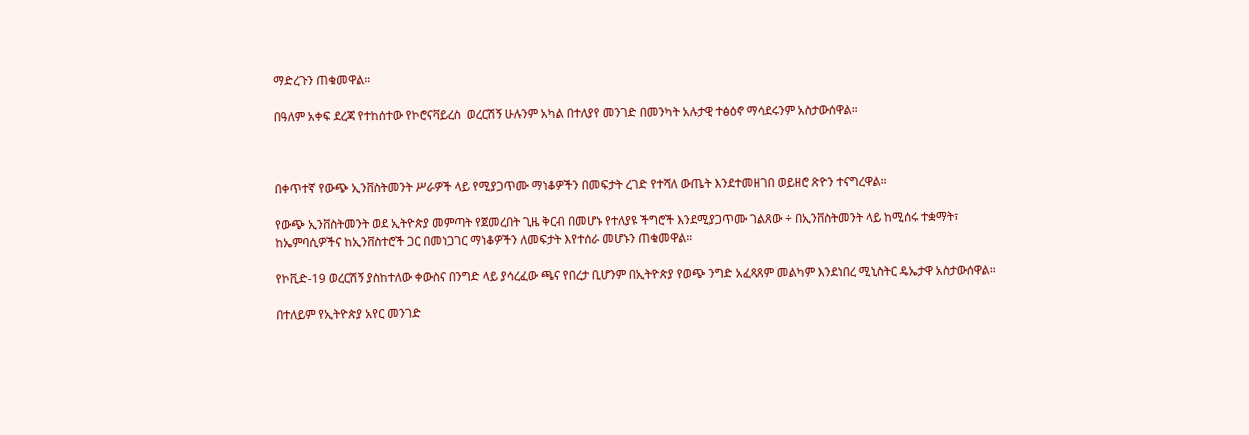ማድረጉን ጠቁመዋል።

በዓለም አቀፍ ደረጃ የተከሰተው የኮሮናቫይረስ  ወረርሽኝ ሁሉንም አካል በተለያየ መንገድ በመንካት አሉታዊ ተፅዕኖ ማሳደሩንም አስታውሰዋል።



በቀጥተኛ የውጭ ኢንቨስትመንት ሥራዎች ላይ የሚያጋጥሙ ማነቆዎችን በመፍታት ረገድ የተሻለ ውጤት እንደተመዘገበ ወይዘሮ ጽዮን ተናግረዋል።

የውጭ ኢንቨስትመንት ወደ ኢትዮጵያ መምጣት የጀመረበት ጊዜ ቅርብ በመሆኑ የተለያዩ ችግሮች እንደሚያጋጥሙ ገልጸው ÷ በኢንቨስትመንት ላይ ከሚሰሩ ተቋማት፣ ከኤምባሲዎችና ከኢንቨስተሮች ጋር በመነጋገር ማነቆዎችን ለመፍታት እየተሰራ መሆኑን ጠቁመዋል።

የኮቪድ-19 ወረርሽኝ ያስከተለው ቀውስና በንግድ ላይ ያሳረፈው ጫና የበረታ ቢሆንም በኢትዮጵያ የወጭ ንግድ አፈጻጸም መልካም እንደነበረ ሚኒስትር ዴኤታዋ አስታውሰዋል።

በተለይም የኢትዮጵያ አየር መንገድ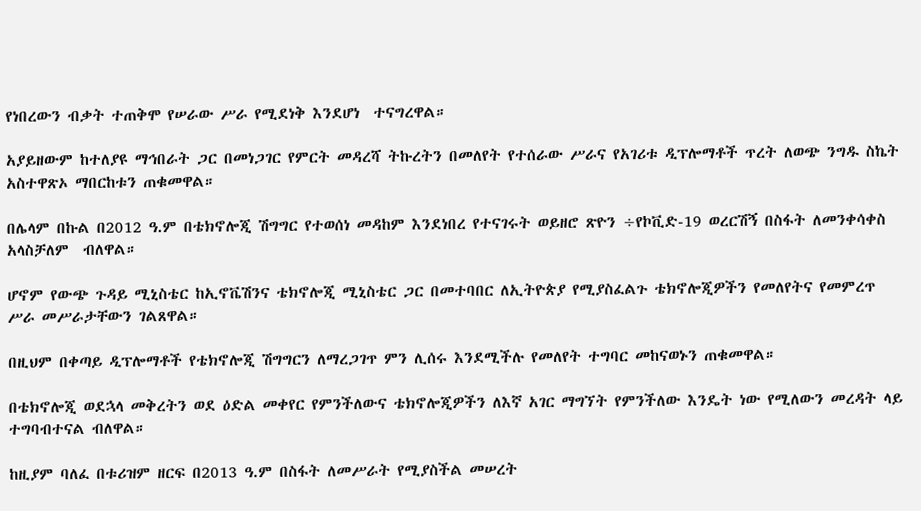የነበረውን ብቃት ተጠቅሞ የሠራው ሥራ የሚደነቅ እንደሆነ  ተናግረዋል።

አያይዘውም ከተለያዩ ማኅበራት ጋር በመነጋገር የምርት መዳረሻ ትኩረትን በመለየት የተሰራው ሥራና የአገሪቱ ዲፕሎማቶች ጥረት ለወጭ ንግዱ ስኬት አስተዋጽኦ ማበርከቱን ጠቁመዋል።

በሌላም በኩል በ2012 ዓ.ም በቴክኖሎጂ ሽግግር የተወሰነ መዳከም እንደነበረ የተናገሩት ወይዘሮ ጽዮን ÷የኮቪድ-19 ወረርሽኝ በስፋት ለመንቀሳቀስ አላስቻለም  ብለዋል።

ሆኖም የውጭ ጉዳይ ሚኒስቴር ከኢኖቬሽንና ቴክኖሎጂ ሚኒስቴር ጋር በመተባበር ለኢትዮጵያ የሚያስፈልጉ ቴክኖሎጂዎችን የመለየትና የመምረጥ ሥራ መሥራታቸውን ገልጸዋል።

በዚህም በቀጣይ ዲፕሎማቶች የቴክኖሎጂ ሽግግርን ለማረጋገጥ ምን ሊሰሩ እንደሚችሉ የመለየት ተግባር መከናወኑን ጠቁመዋል።

በቴክኖሎጂ ወደኋላ መቅረትን ወደ ዕድል መቀየር የምንችለውና ቴክኖሎጂዎችን ለእኛ አገር ማግኘት የምንችለው እንዴት ነው የሚለውን መረዳት ላይ ተግባብተናል ብለዋል።

ከዚያም ባለፈ በቱሪዝም ዘርፍ በ2013 ዓ.ም በስፋት ለመሥራት የሚያስችል መሠረት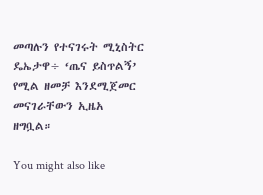መጣሉን የተናገሩት ሚኒስትር ዴኤታዋ÷ ‘ጤና ይስጥልኝ’ የሚል ዘመቻ እንደሚጀመር መናገራቸውን ኢዜአ  ዘግቧል።

You might also like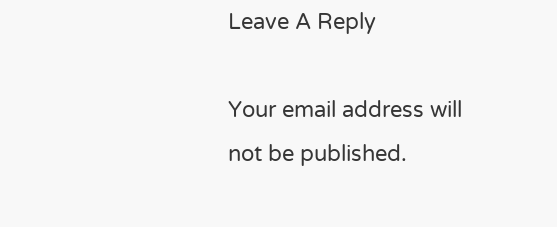Leave A Reply

Your email address will not be published.